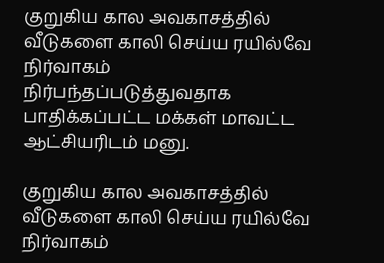குறுகிய கால அவகாசத்தில் வீடுகளை காலி செய்ய ரயில்வே நிர்வாகம் நிர்பந்தப்படுத்துவதாக பாதிக்கப்பட்ட மக்கள் மாவட்ட ஆட்சியரிடம் மனு.

குறுகிய கால அவகாசத்தில் வீடுகளை காலி செய்ய ரயில்வே நிர்வாகம்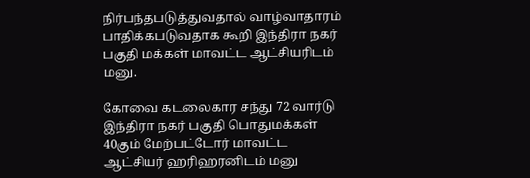நிர்பந்தபடுத்துவதால் வாழ்வாதாரம் பாதிக்கபடுவதாக கூறி இந்திரா நகர் பகுதி மக்கள் மாவட்ட ஆட்சியரிடம் மனு.

கோவை கடலைகார சந்து 72 வார்டு இந்திரா நகர் பகுதி பொதுமக்கள் 40கும் மேற்பட்டோர் மாவட்ட ஆட்சியர் ஹரிஹரனிடம் மனு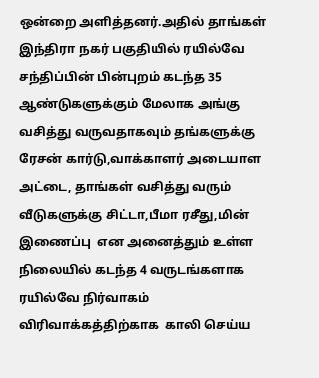ஒன்றை அளித்தனர்.அதில் தாங்கள்  இந்திரா நகர் பகுதியில் ரயில்வே சந்திப்பின் பின்புறம் கடந்த 35 ஆண்டுகளுக்கும் மேலாக அங்கு வசித்து வருவதாகவும் தங்களுக்கு ரேசன் கார்டு,வாக்காளர் அடையாள அட்டை, தாங்கள் வசித்து வரும் வீடுகளுக்கு சிட்டா,பீமா ரசீது,மின் இணைப்பு  என அனைத்தும் உள்ள நிலையில் கடந்த 4 வருடங்களாக ரயில்வே நிர்வாகம் விரிவாக்கத்திற்காக  காலி செய்ய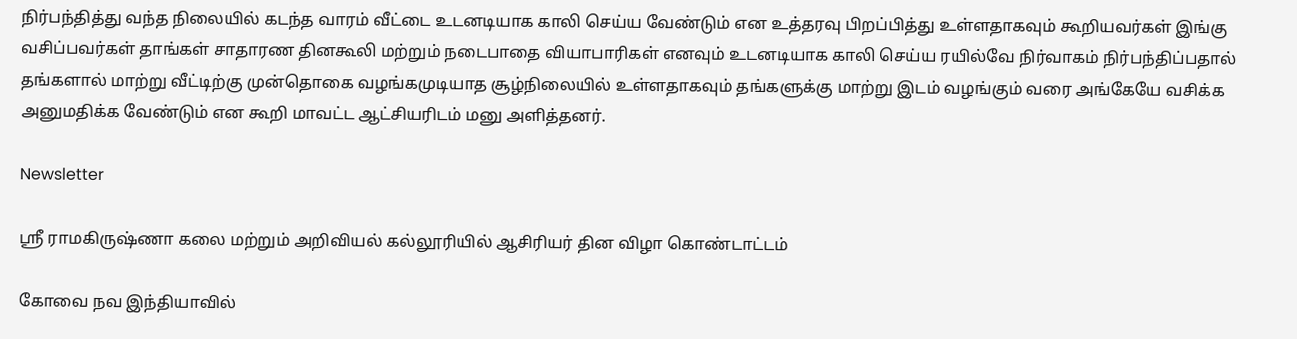நிர்பந்தித்து வந்த நிலையில் கடந்த வாரம் வீட்டை உடனடியாக காலி செய்ய வேண்டும் என உத்தரவு பிறப்பித்து உள்ளதாகவும் கூறியவர்கள் இங்கு வசிப்பவர்கள் தாங்கள் சாதாரண தினகூலி மற்றும் நடைபாதை வியாபாரிகள் எனவும் உடனடியாக காலி செய்ய ரயில்வே நிர்வாகம் நிர்பந்திப்பதால் தங்களால் மாற்று வீட்டிற்கு முன்தொகை வழங்கமுடியாத சூழ்நிலையில் உள்ளதாகவும் தங்களுக்கு மாற்று இடம் வழங்கும் வரை அங்கேயே வசிக்க அனுமதிக்க வேண்டும் என கூறி மாவட்ட ஆட்சியரிடம் மனு அளித்தனர்.

Newsletter

ஸ்ரீ ராமகிருஷ்ணா கலை மற்றும் அறிவியல் கல்லூரியில் ஆசிரியர் தின விழா கொண்டாட்டம்

கோவை நவ இந்தியாவில்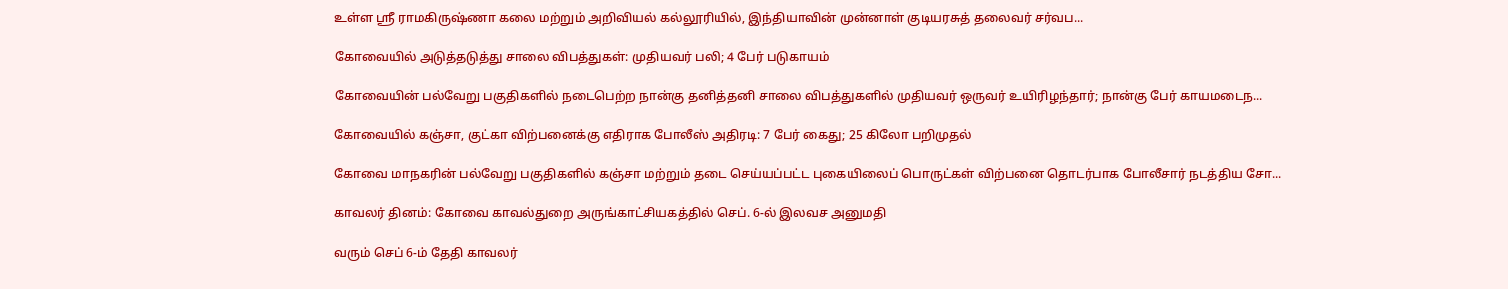உள்ள ஸ்ரீ ராமகிருஷ்ணா கலை மற்றும் அறிவியல் கல்லூரியில், இந்தியாவின் முன்னாள் குடியரசுத் தலைவர் சர்வப...

கோவையில் அடுத்தடுத்து சாலை விபத்துகள்: முதியவர் பலி; 4 பேர் படுகாயம்

கோவையின் பல்வேறு பகுதிகளில் நடைபெற்ற நான்கு தனித்தனி சாலை விபத்துகளில் முதியவர் ஒருவர் உயிரிழந்தார்; நான்கு பேர் காயமடைந...

கோவையில் கஞ்சா, குட்கா விற்பனைக்கு எதிராக போலீஸ் அதிரடி: 7 பேர் கைது; 25 கிலோ பறிமுதல்

கோவை மாநகரின் பல்வேறு பகுதிகளில் கஞ்சா மற்றும் தடை செய்யப்பட்ட புகையிலைப் பொருட்கள் விற்பனை தொடர்பாக போலீசார் நடத்திய சோ...

காவலர் தினம்: கோவை காவல்துறை அருங்காட்சியகத்தில் செப். 6-ல் இலவச அனுமதி

வரும் செப் 6-ம் தேதி காவலர்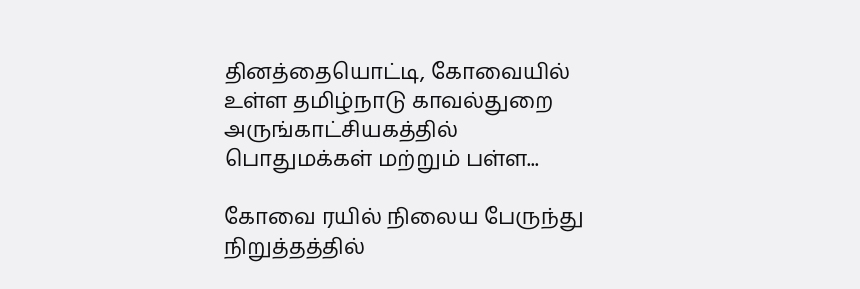தினத்தையொட்டி, கோவையில் உள்ள தமிழ்நாடு காவல்துறை அருங்காட்சியகத்தில் பொதுமக்கள் மற்றும் பள்ள...

கோவை ரயில் நிலைய பேருந்து நிறுத்தத்தில்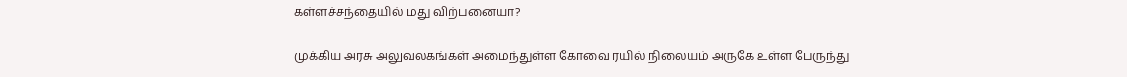கள்ளச்சந்தையில் மது விற்பனையா?

முக்கிய அரசு அலுவலகங்கள் அமைந்துள்ள கோவை ரயில் நிலையம் அருகே உள்ள பேருந்து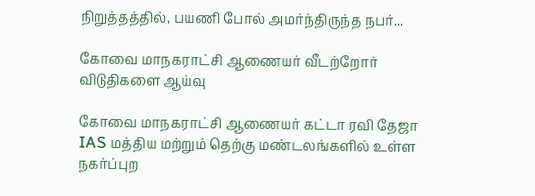நிறுத்தத்தில், பயணி போல் அமர்ந்திருந்த நபர்...

கோவை மாநகராட்சி ஆணையர் வீடற்றோர் விடுதிகளை ஆய்வு

கோவை மாநகராட்சி ஆணையர் கட்டா ரவி தேஜா IAS மத்திய மற்றும் தெற்கு மண்டலங்களில் உள்ள நகர்ப்புற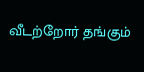வீடற்றோர் தங்கும்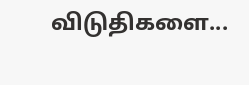விடுதிகளை...